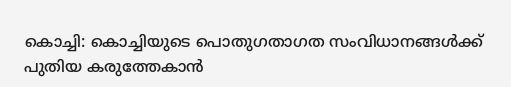കൊച്ചി: കൊച്ചിയുടെ പൊതുഗതാഗത സംവിധാനങ്ങൾക്ക് പുതിയ കരുത്തേകാൻ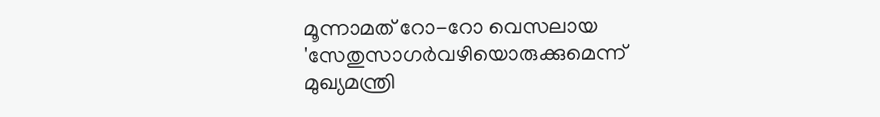മൂന്നാമത് റോ-റോ വെസലായ 'സേതുസാഗർവഴിയൊരുക്കുമെന്ന് മുഖ്യമന്ത്രി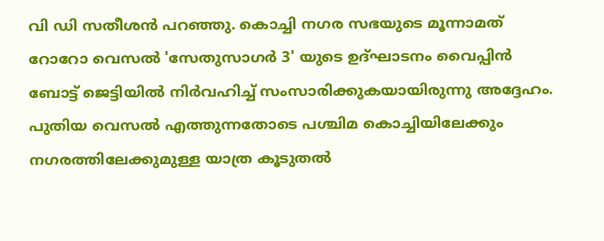വി ഡി സതീശൻ പറഞ്ഞു. കൊച്ചി നഗര സഭയുടെ മൂന്നാമത് റോറോ വെസൽ 'സേതുസാഗർ 3' യുടെ ഉദ്ഘാടനം വൈപ്പിൻ ബോട്ട് ജെട്ടിയിൽ നിർവഹിച്ച് സംസാരിക്കുകയായിരുന്നു അദ്ദേഹം.
പുതിയ വെസൽ എത്തുന്നതോടെ പശ്ചിമ കൊച്ചിയിലേക്കും നഗരത്തിലേക്കുമുള്ള യാത്ര കൂടുതൽ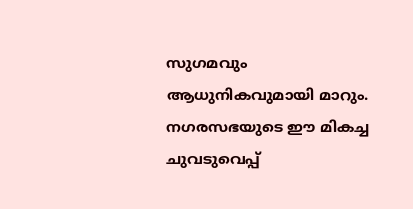സുഗമവും ആധുനികവുമായി മാറും. നഗരസഭയുടെ ഈ മികച്ച ചുവടുവെപ്പ്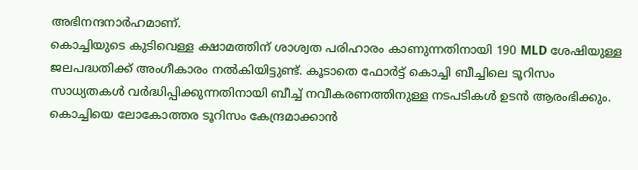അഭിനന്ദനാർഹമാണ്.
കൊച്ചിയുടെ കുടിവെള്ള ക്ഷാമത്തിന് ശാശ്വത പരിഹാരം കാണുന്നതിനായി 190 MLD ശേഷിയുള്ള ജലപദ്ധതിക്ക് അംഗീകാരം നൽകിയിട്ടുണ്ട്. കൂടാതെ ഫോർട്ട് കൊച്ചി ബീച്ചിലെ ടൂറിസം സാധ്യതകൾ വർദ്ധിപ്പിക്കുന്നതിനായി ബീച്ച് നവീകരണത്തിനുള്ള നടപടികൾ ഉടൻ ആരംഭിക്കും.
കൊച്ചിയെ ലോകോത്തര ടൂറിസം കേന്ദ്രമാക്കാൻ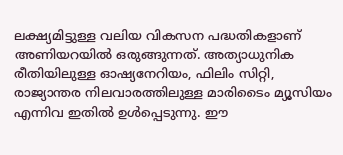ലക്ഷ്യമിട്ടുള്ള വലിയ വികസന പദ്ധതികളാണ് അണിയറയിൽ ഒരുങ്ങുന്നത്. അത്യാധുനിക രീതിയിലുള്ള ഓഷ്യനേറിയം, ഫിലിം സിറ്റി, രാജ്യാന്തര നിലവാരത്തിലുള്ള മാരിടൈം മ്യൂസിയം എന്നിവ ഇതിൽ ഉൾപ്പെടുന്നു. ഈ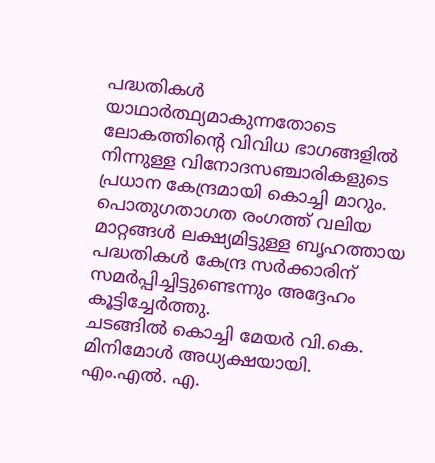പദ്ധതികൾ യാഥാർത്ഥ്യമാകുന്നതോടെ ലോകത്തിന്റെ വിവിധ ഭാഗങ്ങളിൽ നിന്നുള്ള വിനോദസഞ്ചാരികളുടെ പ്രധാന കേന്ദ്രമായി കൊച്ചി മാറും. പൊതുഗതാഗത രംഗത്ത് വലിയ മാറ്റങ്ങൾ ലക്ഷ്യമിട്ടുള്ള ബൃഹത്തായ പദ്ധതികൾ കേന്ദ്ര സർക്കാരിന് സമർപ്പിച്ചിട്ടുണ്ടെന്നും അദ്ദേഹം കൂട്ടിച്ചേർത്തു.
ചടങ്ങിൽ കൊച്ചി മേയർ വി.കെ. മിനിമോൾ അധ്യക്ഷയായി. എം.എൽ. എ.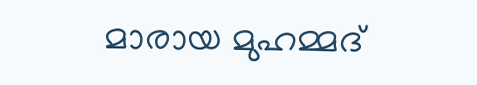മാരായ മുഹമ്മദ്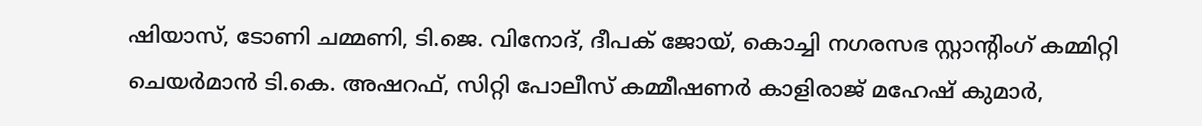ഷിയാസ്, ടോണി ചമ്മണി, ടി.ജെ. വിനോദ്, ദീപക് ജോയ്, കൊച്ചി നഗരസഭ സ്റ്റാന്റിംഗ് കമ്മിറ്റി ചെയർമാൻ ടി.കെ. അഷറഫ്, സിറ്റി പോലീസ് കമ്മീഷണർ കാളിരാജ് മഹേഷ് കുമാർ,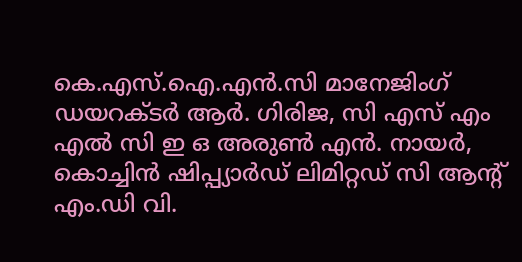കെ.എസ്.ഐ.എൻ.സി മാനേജിംഗ് ഡയറക്ടർ ആർ. ഗിരിജ, സി എസ് എം എൽ സി ഇ ഒ അരുൺ എൻ. നായർ, കൊച്ചിൻ ഷിപ്പ്യാർഡ് ലിമിറ്റഡ് സി ആൻ്റ് എം.ഡി വി.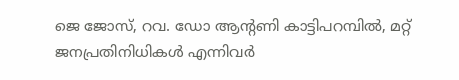ജെ ജോസ്, റവ. ഡോ ആൻ്റണി കാട്ടിപറമ്പിൽ, മറ്റ് ജനപ്രതിനിധികൾ എന്നിവർ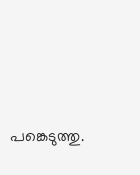പങ്കെടുത്തു.